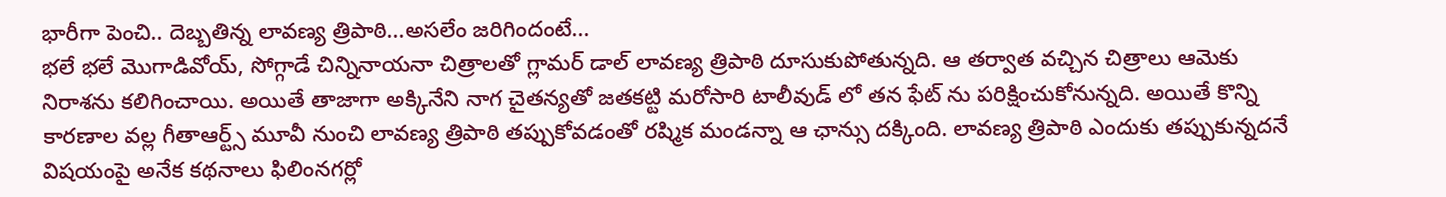భారీగా పెంచి.. దెబ్బతిన్న లావణ్య త్రిపాఠి...అసలేం జరిగిందంటే...
భలే భలే మొగాడివోయ్, సోగ్గాడే చిన్నినాయనా చిత్రాలతో గ్లామర్ డాల్ లావణ్య త్రిపాఠి దూసుకుపోతున్నది. ఆ తర్వాత వచ్చిన చిత్రాలు ఆమెకు నిరాశను కలిగించాయి. అయితే తాజాగా అక్కినేని నాగ చైతన్యతో జతకట్టి మరోసారి టాలీవుడ్ లో తన ఫేట్ ను పరిక్షించుకోనున్నది. అయితే కొన్ని కారణాల వల్ల గీతాఆర్ట్స్ మూవీ నుంచి లావణ్య త్రిపాఠి తప్పుకోవడంతో రష్మిక మండన్నా ఆ ఛాన్సు దక్కింది. లావణ్య త్రిపాఠి ఎందుకు తప్పుకున్నదనే విషయంపై అనేక కథనాలు ఫిలింనగర్లో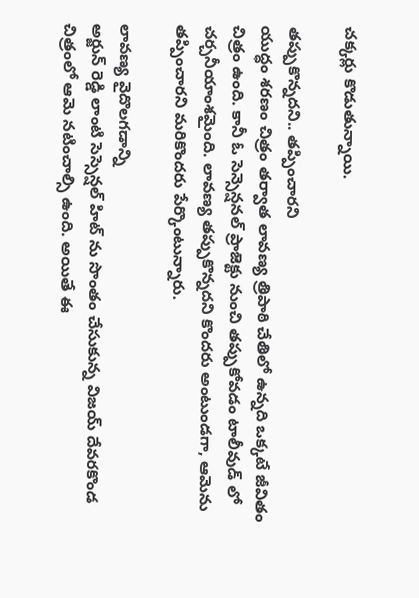చక్కర్లు కొడుతున్నాయి.

తప్పుకొన్నదని.. తప్పించారని
యుద్ధం శరణం చిత్రం తర్వాత లావణ్య త్రిపాఠి చేతిలో ఉన్నది ఒక్కటే జీవితం చిత్రం ఉంది. కానీ ఓ సెన్సెన్షనల్ ప్రాజెక్టు నుంచి తప్పుకోవడం టాలీవుడ్ లో చర్చనీయాంశమైంది. లావణ్య తప్పుకొన్నదని కొందరు అంటుండగా, ఆమెను తప్పించారని మరికొందరు పేర్కొంటున్నారు.

లావణ్య వైదొలగడాన్ని
అర్జున్ రెడ్డి లాంటి సెస్సెన్షల్ హిట్ ను సొంతం చేసుకున్న విజయ్ దేవరకొండ చిత్రంలో ఆమె నటించాల్సి ఉంది. అయితే ఈ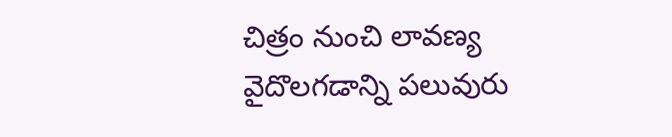చిత్రం నుంచి లావణ్య వైదొలగడాన్ని పలువురు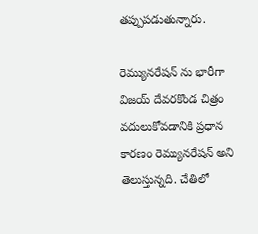తప్పుపడుతున్నారు.

రెమ్యునరేషన్ ను భారీగా
విజయ్ దేవరకొండ చిత్రం వదులుకోవడానికి ప్రధాన కారణం రెమ్యునరేషన్ అని తెలుస్తున్నది. చేతిలో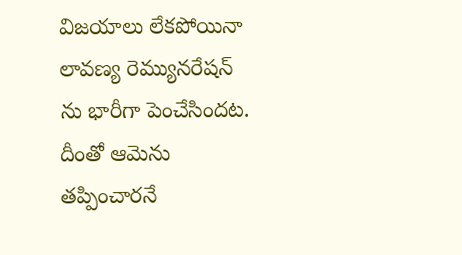విజయాలు లేకపోయినా లావణ్య రెమ్యునరేషన్ ను భారీగా పెంచేసిందట. దీంతో ఆమెను తప్పించారనే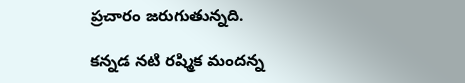ప్రచారం జరుగుతున్నది.

కన్నడ నటి రష్మిక మందన్న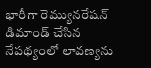భారీగా రెమ్యునరేషన్ డిమాండ్ చేసిన నేపథ్యంలో లావణ్యను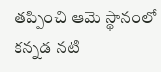తప్పించి ఆమె స్థానంలో కన్నడ నటి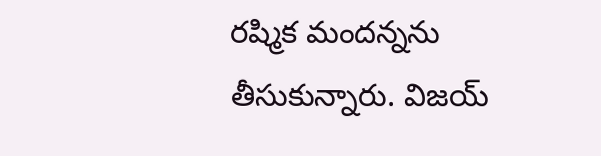రష్మిక మందన్నను తీసుకున్నారు. విజయ్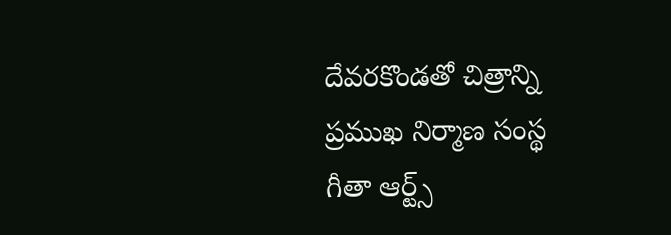దేవరకొండతో చిత్రాన్ని ప్రముఖ నిర్మాణ సంస్థ గీతా ఆర్ట్స్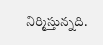నిర్మిస్తున్నది.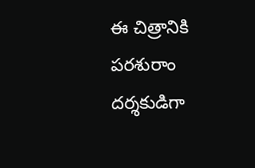ఈ చిత్రానికి పరశురాం దర్శకుడిగా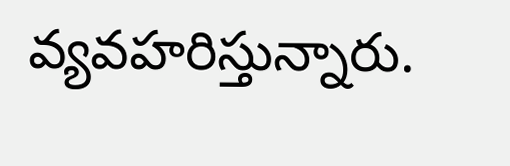వ్యవహరిస్తున్నారు.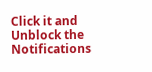Click it and Unblock the Notifications